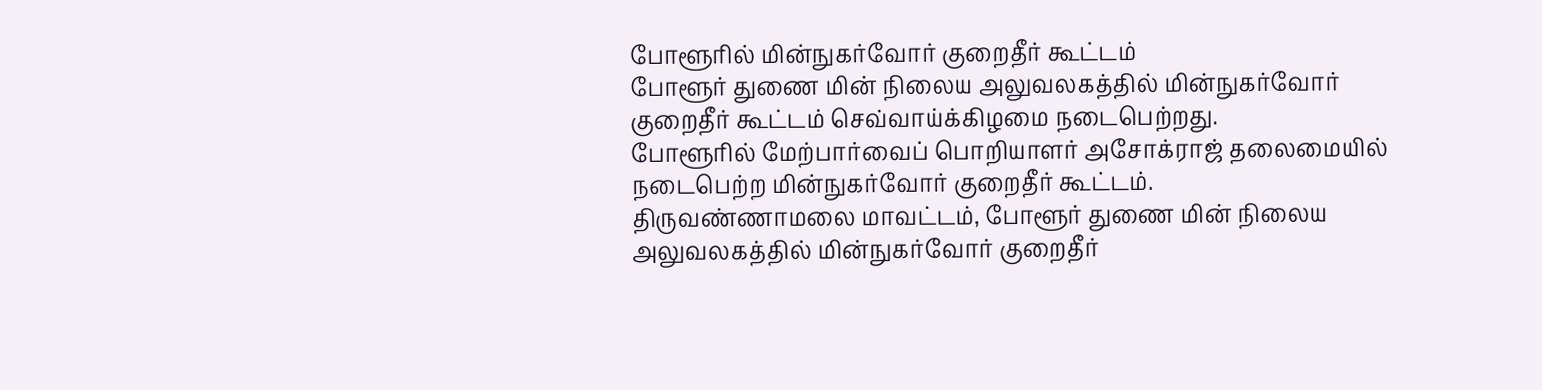போளூரில் மின்நுகர்வோர் குறைதீர் கூட்டம்
போளூர் துணை மின் நிலைய அலுவலகத்தில் மின்நுகர்வோர் குறைதீர் கூட்டம் செவ்வாய்க்கிழமை நடைபெற்றது.
போளூரில் மேற்பார்வைப் பொறியாளர் அசோக்ராஜ் தலைமையில் நடைபெற்ற மின்நுகர்வோர் குறைதீர் கூட்டம்.
திருவண்ணாமலை மாவட்டம், போளூர் துணை மின் நிலைய அலுவலகத்தில் மின்நுகர்வோர் குறைதீர்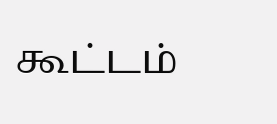கூட்டம்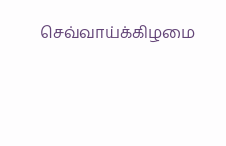செவ்வாய்க்கிழமை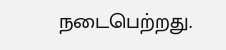நடைபெற்றது.